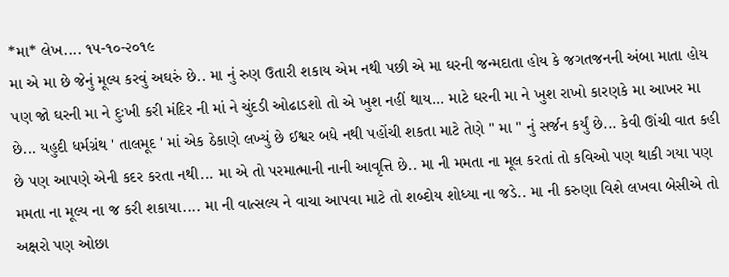*મા* લેખ.... ૧૫-૧૦-૨૦૧૯
મા એ મા છે જેનું મૂલ્ય કરવું અઘરું છે.. મા નું રુણ ઉતારી શકાય એમ નથી પછી એ મા ઘરની જન્મદાતા હોય કે જગતજનની અંબા માતા હોય પણ જો ઘરની મા ને દુઃખી કરી મંદિર ની માં ને ચુંદડી ઓઢાડશો તો એ ખુશ નહીં થાય... માટે ઘરની મા ને ખુશ રાખો કારણકે મા આખર મા છે... યહુદી ધર્મગ્રંથ ' તાલમૂદ ' માં એક ઠેકાણે લખ્યું છે ઈશ્વર બધે નથી પહોંચી શકતા માટે તેણે " મા " નું સર્જન કર્યું છે... કેવી ઊંચી વાત કહી છે પણ આપણે એની કદર કરતા નથી... મા એ તો પરમાત્માની નાની આવૃત્તિ છે.. મા ની મમતા ના મૂલ કરતાં તો કવિઓ પણ થાકી ગયા પણ મમતા ના મૂલ્ય ના જ કરી શકાયા.... મા ની વાત્સલ્ય ને વાચા આપવા માટે તો શબ્દોય શોધ્યા ના જડે.. મા ની કરુણા વિશે લખવા બેસીએ તો અક્ષરો પણ ઓછા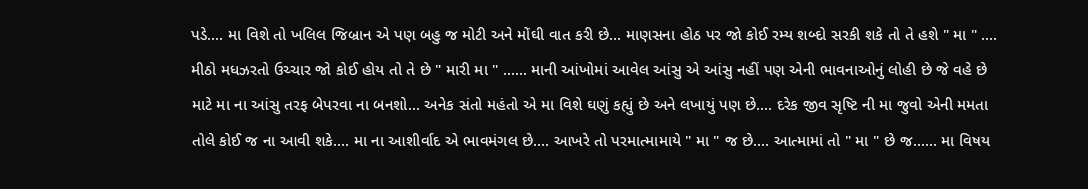પડે.... મા વિશે તો ખલિલ જિબ્રાન એ પણ બહુ જ મોટી અને મોંઘી વાત કરી છે... માણસના હોઠ પર જો કોઈ રમ્ય શબ્દો સરકી શકે તો તે હશે " મા " .... મીઠો મધઝરતો ઉચ્ચાર જો કોઈ હોય તો તે છે " મારી મા " ...... માની આંખોમાં આવેલ આંસુ એ આંસુ નહીં પણ એની ભાવનાઓનું લોહી છે જે વહે છે માટે મા ના આંસુ તરફ બેપરવા ના બનશો... અનેક સંતો મહંતો એ મા વિશે ઘણું કહ્યું છે અને લખાયું પણ છે.... દરેક જીવ સૃષ્ટિ ની મા જુવો એની મમતા તોલે કોઈ જ ના આવી શકે.... મા ના આશીર્વાદ એ ભાવમંગલ છે.... આખરે તો પરમાત્મામાયે " મા " જ છે.... આત્મામાં તો " મા " છે જ...... મા વિષય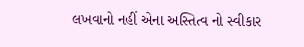લખવાનો નહીં એના અસ્તિત્વ નો સ્વીકાર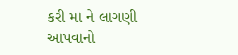કરી મા ને લાગણી આપવાનો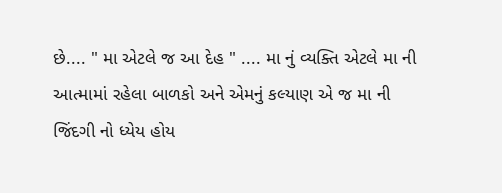છે.... " મા એટલે જ આ દેહ " .... મા નું વ્યક્તિ એટલે મા ની આત્મામાં રહેલા બાળકો અને એમનું કલ્યાણ એ જ મા ની જિંદગી નો ધ્યેય હોય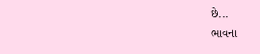છે...
ભાવના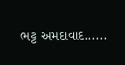ભટ્ટ અમદાવાદ......